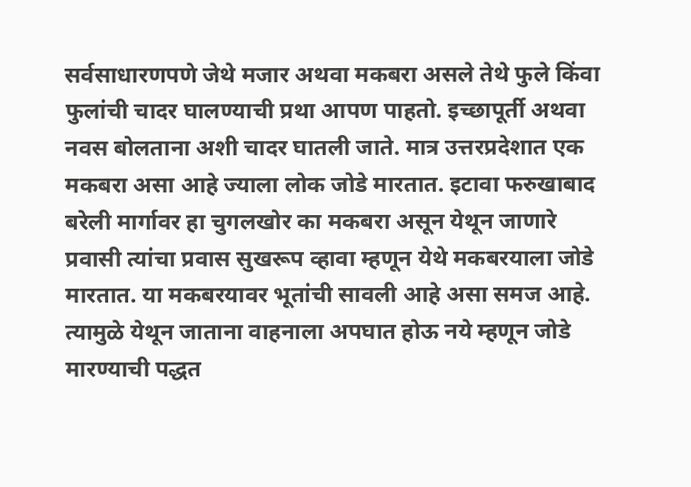सर्वसाधारणपणे जेथे मजार अथवा मकबरा असले तेथे फुले किंवा फुलांची चादर घालण्याची प्रथा आपण पाहतो. इच्छापूर्ती अथवा नवस बोलताना अशी चादर घातली जाते. मात्र उत्तरप्रदेशात एक मकबरा असा आहे ज्याला लोक जोडे मारतात. इटावा फरुखाबाद बरेली मार्गावर हा चुगलखोर का मकबरा असून येथून जाणारे प्रवासी त्यांचा प्रवास सुखरूप व्हावा म्हणून येथे मकबरयाला जोडे मारतात. या मकबरयावर भूतांची सावली आहे असा समज आहे. त्यामुळे येथून जाताना वाहनाला अपघात होऊ नये म्हणून जोडे मारण्याची पद्धत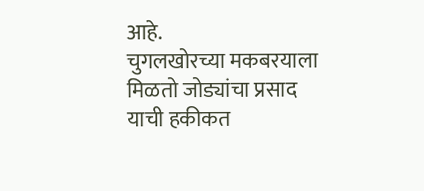आहे.
चुगलखोरच्या मकबरयाला मिळतो जोड्यांचा प्रसाद
याची हकीकत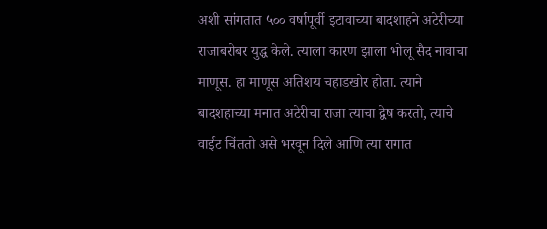अशी सांगतात ५०० वर्षापूर्वी इटावाच्या बादशाहने अटेरीच्या राजाबरोबर युद्ध केले. त्याला कारण झाला भोलू सैद नावाचा माणूस. हा माणूस अतिशय चहाडखोर होता. त्याने बादशहाच्या मनात अटेरीचा राजा त्याचा द्वेष करतो, त्याचे वाईट चिंततो असे भरवून दिले आणि त्या रागात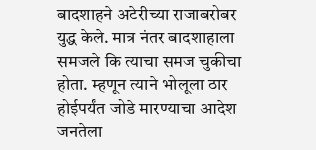बादशाहने अटेरीच्या राजाबरोबर युद्ध केले. मात्र नंतर बादशाहाला समजले कि त्याचा समज चुकीचा होता. म्हणून त्याने भोलूला ठार होईपर्यंत जोडे मारण्याचा आदेश जनतेला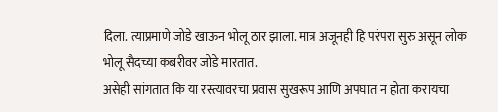दिला. त्याप्रमाणे जोडे खाऊन भोलू ठार झाला. मात्र अजूनही हि परंपरा सुरु असून लोक भोलू सैदच्या कबरीवर जोडे मारतात.
असेही सांगतात कि या रस्त्यावरचा प्रवास सुखरूप आणि अपघात न होता करायचा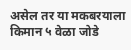असेल तर या मकबरयाला किमान ५ वेळा जोडे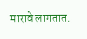मारावे लागतात.